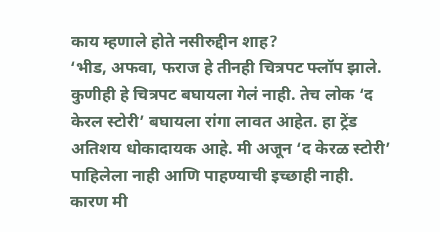काय म्हणाले होते नसीरुद्दीन शाह?
‘भीड, अफवा, फराज हे तीनही चित्रपट फ्लॉप झाले. कुणीही हे चित्रपट बघायला गेलं नाही. तेच लोक ‘द केरल स्टोरी’ बघायला रांगा लावत आहेत. हा ट्रेंड अतिशय धोकादायक आहे. मी अजून ‘द केरळ स्टोरी’ पाहिलेला नाही आणि पाहण्याची इच्छाही नाही. कारण मी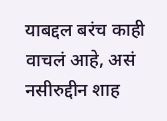याबद्दल बरंच काही वाचलं आहे, असं नसीरुद्दीन शाह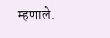म्हणाले.